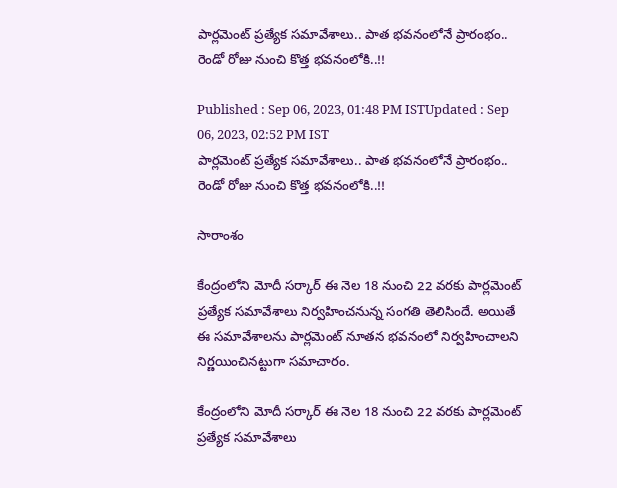పార్లమెంట్ ప్రత్యేక సమావేశాలు.. పాత భవనంలోనే ప్రారంభం.. రెండో రోజు నుంచి కొత్త భవనంలోకి..!!

Published : Sep 06, 2023, 01:48 PM ISTUpdated : Sep 06, 2023, 02:52 PM IST
పార్లమెంట్ ప్రత్యేక సమావేశాలు.. పాత భవనంలోనే ప్రారంభం.. రెండో రోజు నుంచి కొత్త భవనంలోకి..!!

సారాంశం

కేంద్రంలోని మోదీ సర్కార్ ఈ నెల 18 నుంచి 22 వరకు పార్లమెంట్ ప్రత్యేక సమావేశాలు నిర్వహించనున్న సంగతి తెలిసిందే. అయితే ఈ సమావేశాలను పార్లమెంట్‌ నూతన భవనంలో నిర్వహించాలని నిర్ణయించినట్టుగా సమాచారం.

కేంద్రంలోని మోదీ సర్కార్ ఈ నెల 18 నుంచి 22 వరకు పార్లమెంట్ ప్రత్యేక సమావేశాలు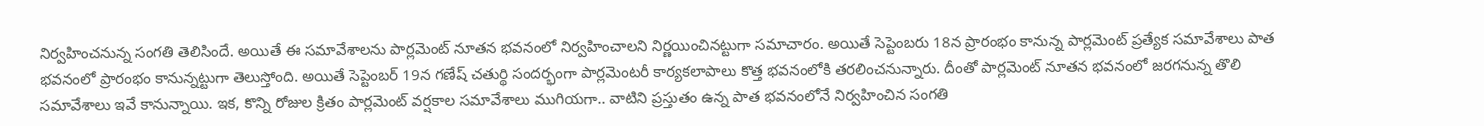నిర్వహించనున్న సంగతి తెలిసిందే. అయితే ఈ సమావేశాలను పార్లమెంట్‌ నూతన భవనంలో నిర్వహించాలని నిర్ణయించినట్టుగా సమాచారం. అయితే సెప్టెంబరు 18న ప్రారంభం కానున్న పార్లమెంట్ ప్రత్యేక సమావేశాలు పాత భవనంలో ప్రారంభం కానున్నట్టుగా తెలుస్తోంది. అయితే సెప్టెంబర్ 19న గణేష్ చతుర్థి సందర్భంగా పార్లమెంటరీ కార్యకలాపాలు కొత్త భవనంలోకి తరలించనున్నారు. దీంతో పార్లమెంట్ నూతన భవనంలో జరగనున్న తొలి సమావేశాలు ఇవే కానున్నాయి. ఇక, కొన్ని రోజుల క్రితం పార్లమెంట్ వర్షకాల సమావేశాలు ముగియగా.. వాటిని ప్రస్తుతం ఉన్న పాత భవనంలోనే నిర్వహించిన సంగతి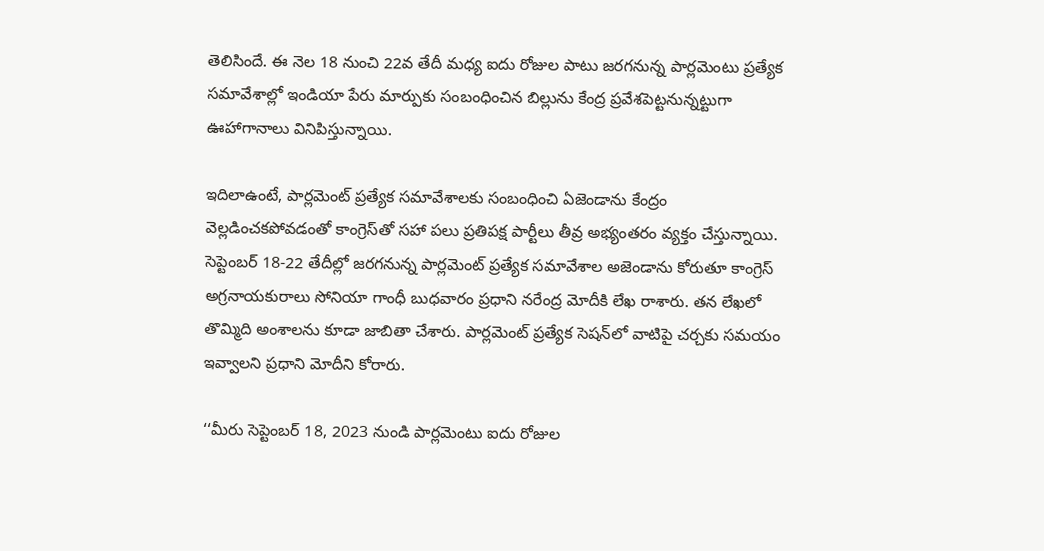తెలిసిందే. ఈ నెల 18 నుంచి 22వ తేదీ మధ్య ఐదు రోజుల పాటు జరగనున్న పార్లమెంటు ప్రత్యేక సమావేశాల్లో ఇండియా పేరు మార్పుకు సంబంధించిన బిల్లును కేంద్ర ప్రవేశపెట్టనున్నట్టుగా ఊహాగానాలు వినిపిస్తున్నాయి.

ఇదిలాఉంటే, పార్లమెంట్ ప్రత్యేక సమావేశాలకు సంబంధించి ఏజెండాను కేంద్రం వెల్లడించకపోవడంతో కాంగ్రెస్‌తో సహా పలు ప్రతిపక్ష పార్టీలు తీవ్ర అభ్యంతరం వ్యక్తం చేస్తున్నాయి. సెప్టెంబర్ 18-22 తేదీల్లో జరగనున్న పార్లమెంట్ ప్రత్యేక సమావేశాల అజెండాను కోరుతూ కాంగ్రెస్ అగ్రనాయకురాలు సోనియా గాంధీ బుధవారం ప్రధాని నరేంద్ర మోదీకి లేఖ రాశారు. తన లేఖలో తొమ్మిది అంశాలను కూడా జాబితా చేశారు. పార్లమెంట్ ప్రత్యేక సెషన్‌లో వాటిపై చర్చకు సమయం ఇవ్వాలని ప్రధాని మోదీని కోరారు.

‘‘మీరు సెప్టెంబర్ 18, 2023 నుండి పార్లమెంటు ఐదు రోజుల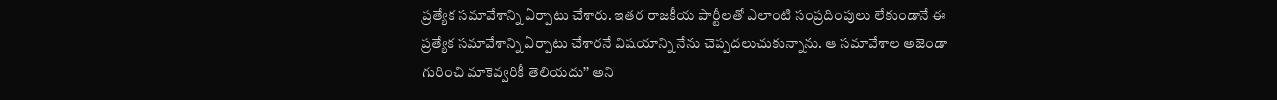ప్రత్యేక సమావేశాన్ని ఏర్పాటు చేశారు. ఇతర రాజకీయ పార్టీలతో ఎలాంటి సంప్రదింపులు లేకుండానే ఈ ప్రత్యేక సమావేశాన్ని ఏర్పాటు చేశారనే విషయాన్ని నేను చెప్పదలుచుకున్నాను. ఆ సమావేశాల అజెండా గురించి మాకెవ్వరికీ తెలియదు’’ అని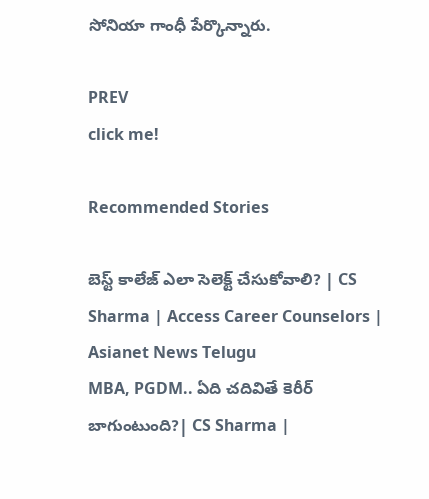సోనియా గాంధీ పేర్కొన్నారు.

PREV
click me!

Recommended Stories

బెస్ట్ కాలేజ్ ఎలా సెలెక్ట్ చేసుకోవాలి? | CS Sharma | Access Career Counselors | Asianet News Telugu
MBA, PGDM.. ఏది చదివితే కెరీర్ బాగుంటుంది?| CS Sharma |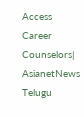Access Career Counselors| AsianetNews Telugu